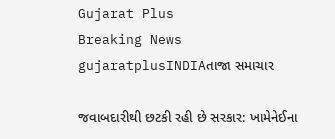Gujarat Plus
Breaking News
gujaratplusINDIAતાજા સમાચાર

જવાબદારીથી છટકી રહી છે સરકાર: ખામેનેઈના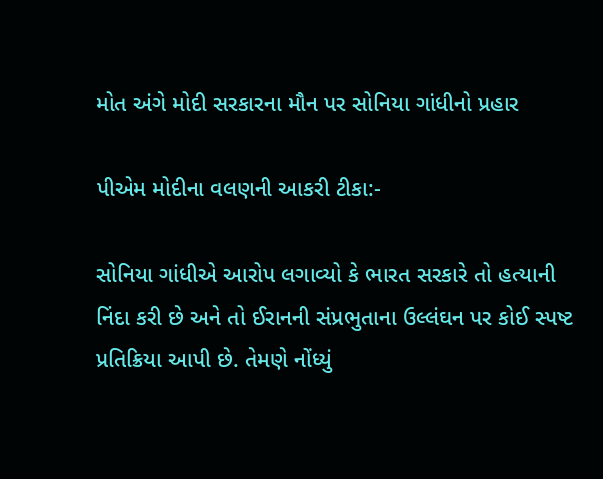મોત અંગે મોદી સરકારના મૌન પર સોનિયા ગાંધીનો પ્રહાર

પીએમ મોદીના વલણની આકરી ટીકા:-

સોનિયા ગાંધીએ આરોપ લગાવ્યો કે ભારત સરકારે તો હત્યાની નિંદા કરી છે અને તો ઈરાનની સંપ્રભુતાના ઉલ્લંઘન પર કોઈ સ્પષ્ટ પ્રતિક્રિયા આપી છે. તેમણે નોંધ્યું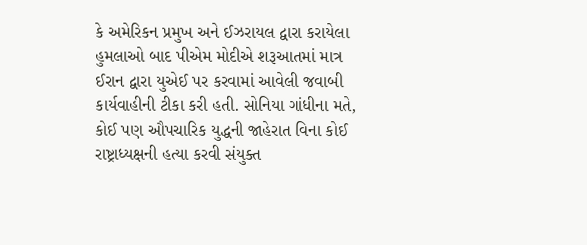કે અમેરિકન પ્રમુખ અને ઈઝરાયલ દ્વારા કરાયેલા હુમલાઓ બાદ પીએમ મોદીએ શરૂઆતમાં માત્ર ઈરાન દ્વારા યુએઈ પર કરવામાં આવેલી જવાબી કાર્યવાહીની ટીકા કરી હતી. સોનિયા ગાંધીના મતે, કોઈ પણ ઔપચારિક યુદ્ધની જાહેરાત વિના કોઈ રાષ્ટ્રાધ્યક્ષની હત્યા કરવી સંયુક્ત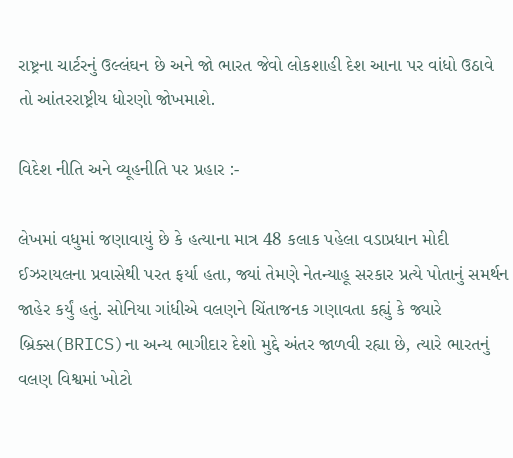રાષ્ટ્રના ચાર્ટરનું ઉલ્લંઘન છે અને જો ભારત જેવો લોકશાહી દેશ આના પર વાંધો ઉઠાવે તો આંતરરાષ્ટ્રીય ધોરણો જોખમાશે.

વિદેશ નીતિ અને વ્યૂહનીતિ પર પ્રહાર :-

લેખમાં વધુમાં જણાવાયું છે કે હત્યાના માત્ર 48 કલાક પહેલા વડાપ્રધાન મોદી ઈઝરાયલના પ્રવાસેથી પરત ફર્યા હતા, જ્યાં તેમણે નેતન્યાહૂ સરકાર પ્રત્યે પોતાનું સમર્થન જાહેર કર્યું હતું. સોનિયા ગાંધીએ વલણને ચિંતાજનક ગણાવતા કહ્યું કે જ્યારે બ્રિક્સ(BRICS)ના અન્ય ભાગીદાર દેશો મુદ્દે અંતર જાળવી રહ્યા છે, ત્યારે ભારતનું વલણ વિશ્વમાં ખોટો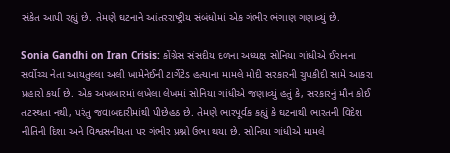સંકેત આપી રહ્યું છે. તેમણે ઘટનાને આંતરરાષ્ટ્રીય સંબંધોમાં એક ગંભીર ભંગાણ ગણાવ્યું છે.

Sonia Gandhi on Iran Crisis: કોંગ્રેસ સંસદીય દળના અધ્યક્ષ સોનિયા ગાંધીએ ઈરાનના સર્વોચ્ચ નેતા આયતુલ્લા અલી ખામેનેઈની ટાર્ગેટેડ હત્યાના મામલે મોદી સરકારની ચુપકીદી સામે આકરા પ્રહારો કર્યા છે. એક અખબારમાં લખેલા લેખમાં સોનિયા ગાંધીએ જણાવ્યું હતું કે, સરકારનું મૌન કોઈ તટસ્થતા નથી, પરંતુ જવાબદારીમાંથી પીછેહઠ છે. તેમણે ભારપૂર્વક કહ્યું કે ઘટનાથી ભારતની વિદેશ નીતિની દિશા અને વિશ્વસનીયતા પર ગંભીર પ્રશ્નો ઉભા થયા છે. સોનિયા ગાંધીએ મામલે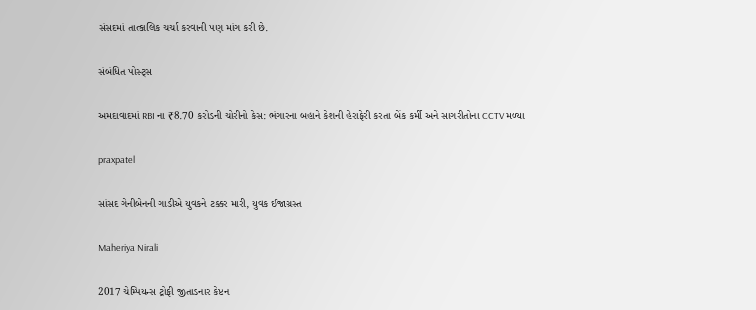સંસદમાં તાત્કાલિક ચર્ચા કરવાની પણ માંગ કરી છે.

સંબંધિત પોસ્ટ્સ

અમદાવાદમાં RBI ના ₹8.70 કરોડની ચોરીનો કેસ: ભંગારના બહાને કેશની હેરાફેરી કરતા બેંક કર્મી અને સાગરીતોના CCTV મળ્યા

praxpatel

સાંસદ ગેનીબેનની ગાડીએ યુવકને ટક્કર મારી, યુવક ઈજાગ્રસ્ત

Maheriya Nirali

2017 ચેમ્પિયન્સ ટ્રોફી જીતાડનાર કેપ્ટન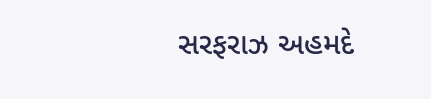સરફરાઝ અહમદે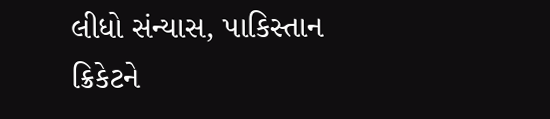લીધો સંન્યાસ, પાકિસ્તાન ક્રિકેટને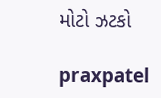મોટો ઝટકો

praxpatel